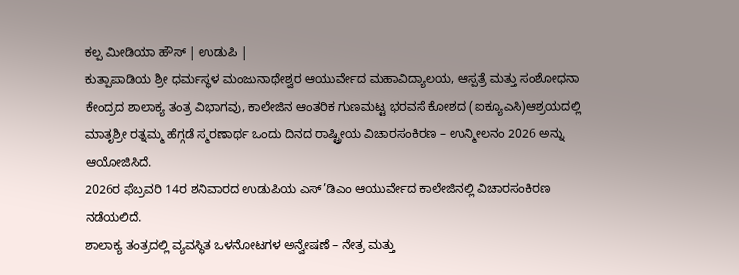ಕಲ್ಪ ಮೀಡಿಯಾ ಹೌಸ್ | ಉಡುಪಿ |
ಕುತ್ಪಾಪಾಡಿಯ ಶ್ರೀ ಧರ್ಮಸ್ಥಳ ಮಂಜುನಾಥೇಶ್ವರ ಆಯುರ್ವೇದ ಮಹಾವಿದ್ಯಾಲಯ, ಆಸ್ಪತ್ರೆ ಮತ್ತು ಸಂಶೋಧನಾ ಕೇಂದ್ರದ ಶಾಲಾಕ್ಯ ತಂತ್ರ ವಿಭಾಗವು, ಕಾಲೇಜಿನ ಆಂತರಿಕ ಗುಣಮಟ್ಟ ಭರವಸೆ ಕೋಶದ (ಐಕ್ಯೂಎಸಿ)ಆಶ್ರಯದಲ್ಲಿ ಮಾತೃಶ್ರೀ ರತ್ನಮ್ಮ ಹೆಗ್ಗಡೆ ಸ್ಮರಣಾರ್ಥ ಒಂದು ದಿನದ ರಾಷ್ಟ್ರೀಯ ವಿಚಾರಸಂಕಿರಣ – ಉನ್ಮೀಲನಂ 2026 ಅನ್ನು ಆಯೋಜಿಸಿದೆ.
2026ರ ಫೆಬ್ರವರಿ 14ರ ಶನಿವಾರದ ಉಡುಪಿಯ ಎಸ್’ಡಿಎಂ ಆಯುರ್ವೇದ ಕಾಲೇಜಿನಲ್ಲಿ ವಿಚಾರಸಂಕಿರಣ ನಡೆಯಲಿದೆ.
ಶಾಲಾಕ್ಯ ತಂತ್ರದಲ್ಲಿ ವ್ಯವಸ್ಥಿತ ಒಳನೋಟಗಳ ಅನ್ವೇಷಣೆ – ನೇತ್ರ ಮತ್ತು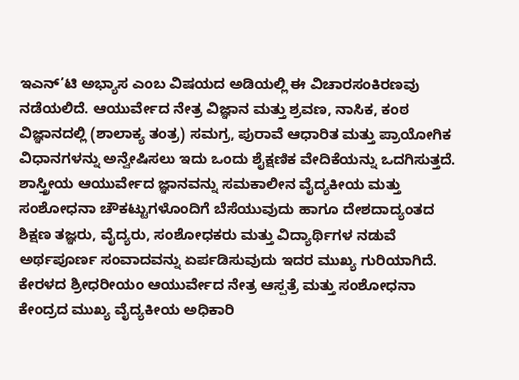ಇಎನ್’ಟಿ ಅಭ್ಯಾಸ ಎಂಬ ವಿಷಯದ ಅಡಿಯಲ್ಲಿ ಈ ವಿಚಾರಸಂಕಿರಣವು ನಡೆಯಲಿದೆ. ಆಯುರ್ವೇದ ನೇತ್ರ ವಿಜ್ಞಾನ ಮತ್ತು ಶ್ರವಣ, ನಾಸಿಕ, ಕಂಠ ವಿಜ್ಞಾನದಲ್ಲಿ (ಶಾಲಾಕ್ಯ ತಂತ್ರ) ಸಮಗ್ರ, ಪುರಾವೆ ಆಧಾರಿತ ಮತ್ತು ಪ್ರಾಯೋಗಿಕ ವಿಧಾನಗಳನ್ನು ಅನ್ವೇಷಿಸಲು ಇದು ಒಂದು ಶೈಕ್ಷಣಿಕ ವೇದಿಕೆಯನ್ನು ಒದಗಿಸುತ್ತದೆ.
ಶಾಸ್ತ್ರೀಯ ಆಯುರ್ವೇದ ಜ್ಞಾನವನ್ನು ಸಮಕಾಲೀನ ವೈದ್ಯಕೀಯ ಮತ್ತು ಸಂಶೋಧನಾ ಚೌಕಟ್ಟುಗಳೊಂದಿಗೆ ಬೆಸೆಯುವುದು ಹಾಗೂ ದೇಶದಾದ್ಯಂತದ ಶಿಕ್ಷಣ ತಜ್ಞರು, ವೈದ್ಯರು, ಸಂಶೋಧಕರು ಮತ್ತು ವಿದ್ಯಾರ್ಥಿಗಳ ನಡುವೆ ಅರ್ಥಪೂರ್ಣ ಸಂವಾದವನ್ನು ಏರ್ಪಡಿಸುವುದು ಇದರ ಮುಖ್ಯ ಗುರಿಯಾಗಿದೆ.
ಕೇರಳದ ಶ್ರೀಧರೀಯಂ ಆಯುರ್ವೇದ ನೇತ್ರ ಆಸ್ಪತ್ರೆ ಮತ್ತು ಸಂಶೋಧನಾ ಕೇಂದ್ರದ ಮುಖ್ಯ ವೈದ್ಯಕೀಯ ಅಧಿಕಾರಿ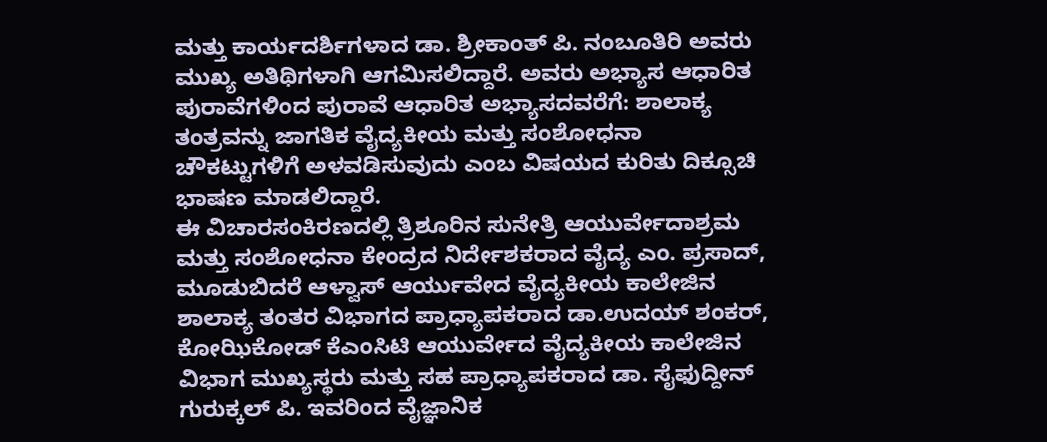ಮತ್ತು ಕಾರ್ಯದರ್ಶಿಗಳಾದ ಡಾ. ಶ್ರೀಕಾಂತ್ ಪಿ. ನಂಬೂತಿರಿ ಅವರು ಮುಖ್ಯ ಅತಿಥಿಗಳಾಗಿ ಆಗಮಿಸಲಿದ್ದಾರೆ. ಅವರು ಅಭ್ಯಾಸ ಆಧಾರಿತ ಪುರಾವೆಗಳಿಂದ ಪುರಾವೆ ಆಧಾರಿತ ಅಭ್ಯಾಸದವರೆಗೆ: ಶಾಲಾಕ್ಯ ತಂತ್ರವನ್ನು ಜಾಗತಿಕ ವೈದ್ಯಕೀಯ ಮತ್ತು ಸಂಶೋಧನಾ ಚೌಕಟ್ಟುಗಳಿಗೆ ಅಳವಡಿಸುವುದು ಎಂಬ ವಿಷಯದ ಕುರಿತು ದಿಕ್ಸೂಚಿ ಭಾಷಣ ಮಾಡಲಿದ್ದಾರೆ.
ಈ ವಿಚಾರಸಂಕಿರಣದಲ್ಲಿ ತ್ರಿಶೂರಿನ ಸುನೇತ್ರಿ ಆಯುರ್ವೇದಾಶ್ರಮ ಮತ್ತು ಸಂಶೋಧನಾ ಕೇಂದ್ರದ ನಿರ್ದೇಶಕರಾದ ವೈದ್ಯ ಎಂ. ಪ್ರಸಾದ್, ಮೂಡುಬಿದರೆ ಆಳ್ವಾಸ್ ಆರ್ಯುವೇದ ವೈದ್ಯಕೀಯ ಕಾಲೇಜಿನ ಶಾಲಾಕ್ಯ ತಂತರ ವಿಭಾಗದ ಪ್ರಾಧ್ಯಾಪಕರಾದ ಡಾ.ಉದಯ್ ಶಂಕರ್, ಕೋಝಿಕೋಡ್ ಕೆಎಂಸಿಟಿ ಆಯುರ್ವೇದ ವೈದ್ಯಕೀಯ ಕಾಲೇಜಿನ ವಿಭಾಗ ಮುಖ್ಯಸ್ಥರು ಮತ್ತು ಸಹ ಪ್ರಾಧ್ಯಾಪಕರಾದ ಡಾ. ಸೈಫುದ್ದೀನ್ ಗುರುಕ್ಕಲ್ ಪಿ. ಇವರಿಂದ ವೈಜ್ಞಾನಿಕ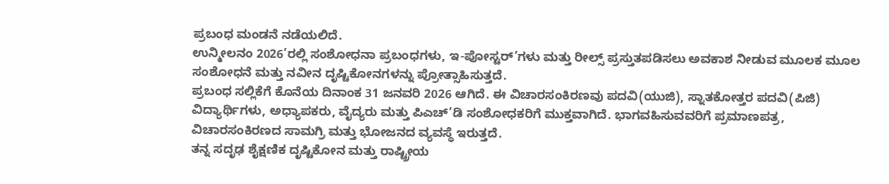ಪ್ರಬಂಧ ಮಂಡನೆ ನಡೆಯಲಿದೆ.
ಉನ್ಮೀಲನಂ 2026’ರಲ್ಲಿ ಸಂಶೋಧನಾ ಪ್ರಬಂಧಗಳು, ಇ-ಪೋಸ್ಟರ್’ಗಳು ಮತ್ತು ರೀಲ್ಸ್ ಪ್ರಸ್ತುತಪಡಿಸಲು ಅವಕಾಶ ನೀಡುವ ಮೂಲಕ ಮೂಲ ಸಂಶೋಧನೆ ಮತ್ತು ನವೀನ ದೃಷ್ಟಿಕೋನಗಳನ್ನು ಪ್ರೋತ್ಸಾಹಿಸುತ್ತದೆ.
ಪ್ರಬಂಧ ಸಲ್ಲಿಕೆಗೆ ಕೊನೆಯ ದಿನಾಂಕ 31 ಜನವರಿ 2026 ಆಗಿದೆ. ಈ ವಿಚಾರಸಂಕಿರಣವು ಪದವಿ(ಯುಜಿ), ಸ್ನಾತಕೋತ್ತರ ಪದವಿ(ಪಿಜಿ) ವಿದ್ಯಾರ್ಥಿಗಳು, ಅಧ್ಯಾಪಕರು, ವೈದ್ಯರು ಮತ್ತು ಪಿಎಚ್’ಡಿ ಸಂಶೋಧಕರಿಗೆ ಮುಕ್ತವಾಗಿದೆ. ಭಾಗವಹಿಸುವವರಿಗೆ ಪ್ರಮಾಣಪತ್ರ, ವಿಚಾರಸಂಕಿರಣದ ಸಾಮಗ್ರಿ ಮತ್ತು ಭೋಜನದ ವ್ಯವಸ್ಥೆ ಇರುತ್ತದೆ.
ತನ್ನ ಸದೃಢ ಶೈಕ್ಷಣಿಕ ದೃಷ್ಟಿಕೋನ ಮತ್ತು ರಾಷ್ಟ್ರೀಯ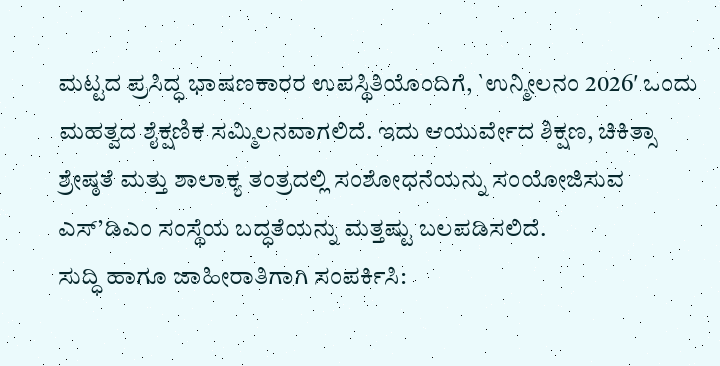ಮಟ್ಟದ ಪ್ರಸಿದ್ಧ ಭಾಷಣಕಾರರ ಉಪಸ್ಥಿತಿಯೊಂದಿಗೆ, `ಉನ್ಮೀಲನಂ 2026′ ಒಂದು ಮಹತ್ವದ ಶೈಕ್ಷಣಿಕ ಸಮ್ಮಿಲನವಾಗಲಿದೆ. ಇದು ಆಯುರ್ವೇದ ಶಿಕ್ಷಣ, ಚಿಕಿತ್ಸಾ ಶ್ರೇಷ್ಠತೆ ಮತ್ತು ಶಾಲಾಕ್ಯ ತಂತ್ರದಲ್ಲಿ ಸಂಶೋಧನೆಯನ್ನು ಸಂಯೋಜಿಸುವ ಎಸ್’ಡಿಎಂ ಸಂಸ್ಥೆಯ ಬದ್ಧತೆಯನ್ನು ಮತ್ತಷ್ಟು ಬಲಪಡಿಸಲಿದೆ.
ಸುದ್ಧಿ ಹಾಗೂ ಜಾಹೀರಾತಿಗಾಗಿ ಸಂಪರ್ಕಿಸಿ: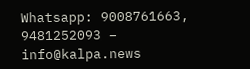Whatsapp: 9008761663, 9481252093 – info@kalpa.news